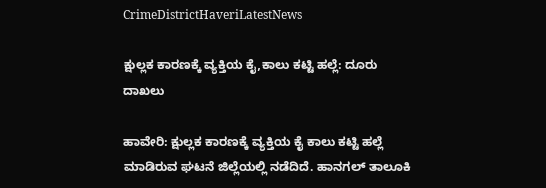CrimeDistrictHaveriLatestNews

ಕ್ಷುಲ್ಲಕ ಕಾರಣಕ್ಕೆ ವ್ಯಕ್ತಿಯ ಕೈ,ಕಾಲು ಕಟ್ಟಿ ಹಲ್ಲೆ: ದೂರು ದಾಖಲು

ಹಾವೇರಿ: ಕ್ಷುಲ್ಲಕ ಕಾರಣಕ್ಕೆ ವ್ಯಕ್ತಿಯ ಕೈ ಕಾಲು ಕಟ್ಟಿ ಹಲ್ಲೆ ಮಾಡಿರುವ ಘಟನೆ ಜಿಲ್ಲೆಯಲ್ಲಿ ನಡೆದಿದೆ. ಹಾನಗಲ್ ತಾಲೂಕಿ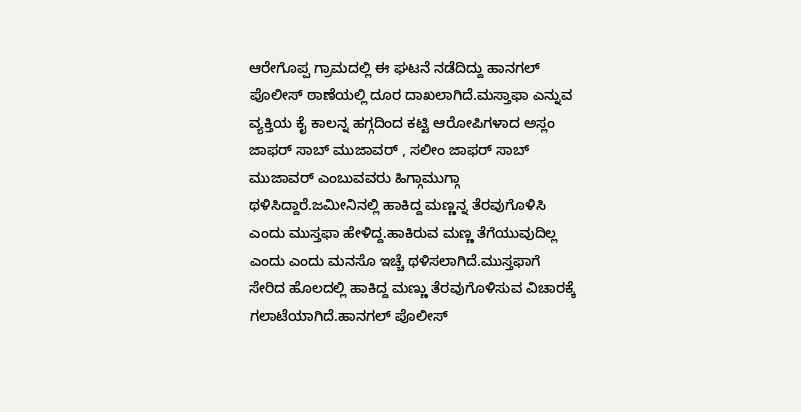ಆರೇಗೊಪ್ಪ ಗ್ರಾಮದಲ್ಲಿ ಈ ಘಟನೆ ನಡೆದಿದ್ದು ಹಾನಗಲ್ ಪೊಲೀಸ್ ಠಾಣೆಯಲ್ಲಿ ದೂರ ದಾಖಲಾಗಿದೆ.ಮಸ್ತಾಫಾ ಎನ್ನುವ ವ್ಯಕ್ತಿಯ ಕೈ ಕಾಲನ್ನ ಹಗ್ಗದಿಂದ ಕಟ್ಟಿ ಆರೋಪಿಗಳಾದ ಅಸ್ಲಂ ಜಾಫರ್ ಸಾಬ್ ಮುಜಾವರ್ , ಸಲೀಂ ಜಾಫರ್ ಸಾಬ್ ಮುಜಾವರ್ ಎಂಬುವವರು ಹಿಗ್ಗಾಮುಗ್ಗಾ ಥಳಿಸಿದ್ದಾರೆ.ಜಮೀನಿನಲ್ಲಿ ಹಾಕಿದ್ದ ಮಣ್ಣನ್ನ ತೆರವುಗೊಳಿಸಿ ಎಂದು ಮುಸ್ತಫಾ ಹೇಳಿದ್ದ.ಹಾಕಿರುವ ಮಣ್ಣ ತೆಗೆಯುವುದಿಲ್ಲ ಎಂದು ಎಂದು ಮನಸೊ ಇಚ್ಚೆ ಥಳಿಸಲಾಗಿದೆ.ಮುಸ್ತಫಾಗೆ ಸೇರಿದ ಹೊಲದಲ್ಲಿ ಹಾಕಿದ್ದ ಮಣ್ಣು ತೆರವುಗೊಳಿಸುವ ವಿಚಾರಕ್ಕೆ ಗಲಾಟೆಯಾಗಿದೆ.ಹಾನಗಲ್ ಪೊಲೀಸ್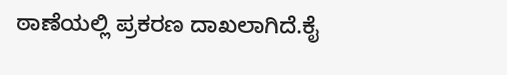ಠಾಣೆಯಲ್ಲಿ ಪ್ರಕರಣ ದಾಖಲಾಗಿದೆ.ಕೈ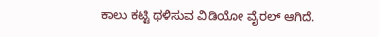ಕಾಲು ಕಟ್ಟಿ ಥಳಿಸುವ ವಿಡಿಯೋ ವೈರಲ್ ಆಗಿದೆ.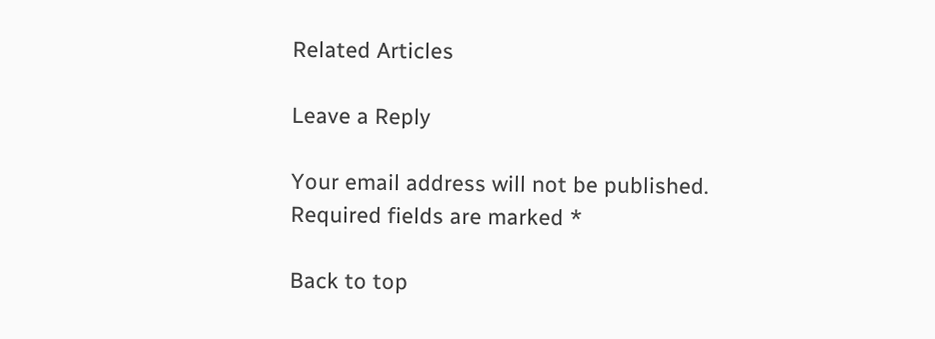Related Articles

Leave a Reply

Your email address will not be published. Required fields are marked *

Back to top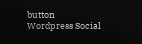button
Wordpress Social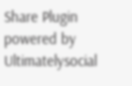Share Plugin powered by Ultimatelysocial